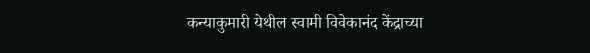कन्याकुमारी येथील स्वामी विवेकानंद केंद्राच्या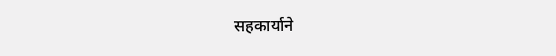सहकार्याने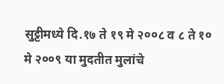सुट्टीमध्ये दि.१७ ते १९ मे २००८ व ८ ते १० मे २००९ या मुदतीत मुलांचे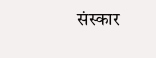संस्कार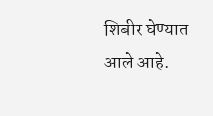शिबीर घेण्यात आले आहे.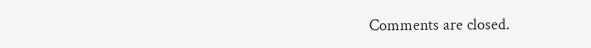Comments are closed.